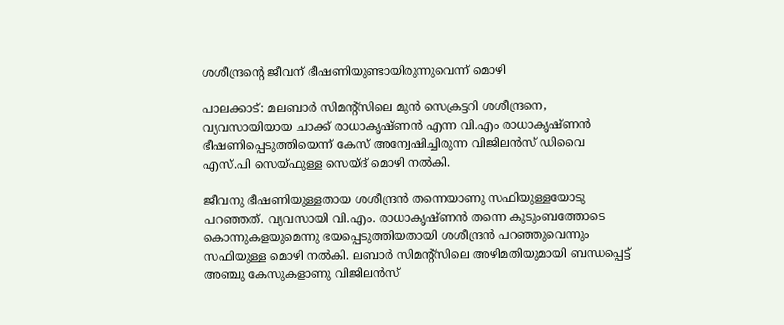ശശീന്ദ്രന്റെ ജീവന് ഭീഷണിയുണ്ടായിരുന്നുവെന്ന് മൊഴി

പാലക്കാട്‌: മലബാര്‍ സിമന്റ്‌സിലെ മുന്‍ സെക്രട്ടറി ശശീന്ദ്രനെ, വ്യവസായിയായ ചാക്ക്‌ രാധാകൃഷ്‌ണന്‍ എന്ന വി.എം രാധാകൃഷ്‌ണന്‍ ഭീഷണിപ്പെടുത്തിയെന്ന്‌ കേസ്‌ അന്വേഷിച്ചിരുന്ന വിജിലന്‍സ്‌ ഡിവൈ എസ്‌.പി സെയ്ഫുള്ള സെയ്‌ദ്‌ മൊഴി നല്‍കി.

ജീവനു ഭീഷണിയുള്ളതായ ശശീന്ദ്രന്‍ തന്നെയാണു സഫിയുള്ളയോടു പറഞ്ഞത്. വ്യവസായി വി.എം. രാധാകൃഷ്ണന്‍ തന്നെ കുടുംബത്തോടെ കൊന്നുകളയുമെന്നു ഭയപ്പെടുത്തിയതായി ശശീന്ദ്രന്‍ പറഞ്ഞുവെന്നും സഫിയുള്ള മൊഴി നല്‍കി. ലബാര്‍ സിമന്റ്‌സിലെ അഴിമതിയുമായി ബന്ധപ്പെട്ട് അഞ്ചു കേസുകളാണു വിജിലന്‍സ്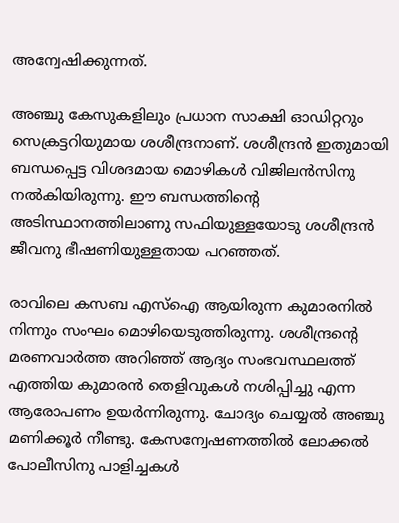അന്വേഷിക്കുന്നത്.

അഞ്ചു കേസുകളിലും പ്രധാന സാക്ഷി ഓഡിറ്ററും സെക്രട്ടറിയുമായ ശശീന്ദ്രനാണ്. ശശീന്ദ്രന്‍ ഇതുമായി ബന്ധപ്പെട്ട വിശദമായ മൊഴികള്‍ വിജിലന്‍സിനു നല്‍കിയിരുന്നു. ഈ ബന്ധത്തിന്റെ അടിസ്ഥാനത്തിലാണു സഫിയുള്ളയോടു ശശീന്ദ്രന്‍ ജീവനു ഭീഷണിയുള്ളതായ പറഞ്ഞത്.

രാവിലെ കസബ എസ്‌ഐ ആയിരുന്ന കുമാരനില്‍ നിന്നും സംഘം മൊഴിയെടുത്തിരുന്നു. ശശീന്ദ്രന്റെ മരണവാര്‍ത്ത അറിഞ്ഞ്‌ ആദ്യം സംഭവസ്ഥലത്ത്‌ എത്തിയ കുമാരന്‍ തെളിവുകള്‍ നശിപ്പിച്ചു എന്ന ആരോപണം ഉയര്‍ന്നിരുന്നു. ചോദ്യം ചെയ്യല്‍ അഞ്ചു മണിക്കൂര്‍ നീണ്ടു. കേസന്വേഷണത്തില്‍ ലോക്കല്‍ പോലീസിനു പാളിച്ചകള്‍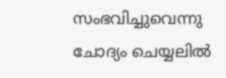സംഭവിച്ചുവെന്നു ചോദ്യം ചെയ്യലില്‍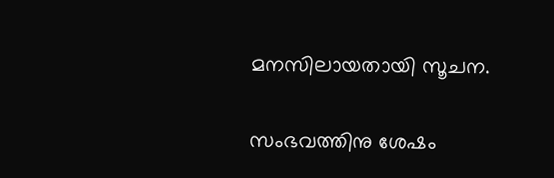മനസിലായതായി സൂചന.

സംഭവത്തിനു ശേഷം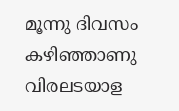മൂന്നു ദിവസം കഴിഞ്ഞാണു വിരലടയാള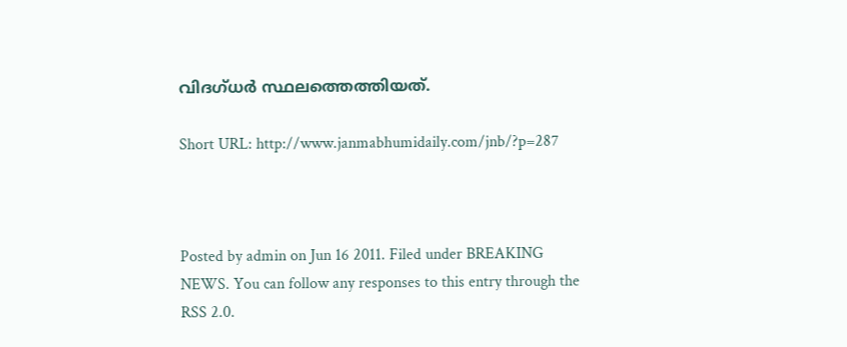വിദഗ്ധര്‍ സ്ഥലത്തെത്തിയത്.

Short URL: http://www.janmabhumidaily.com/jnb/?p=287



Posted by admin on Jun 16 2011. Filed under BREAKING NEWS. You can follow any responses to this entry through the RSS 2.0.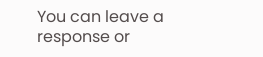You can leave a response or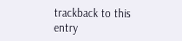trackback to this entry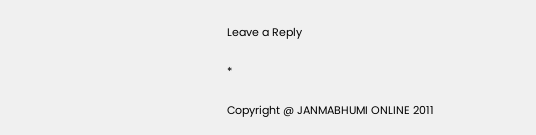Leave a Reply

*

Copyright @ JANMABHUMI ONLINE 2011